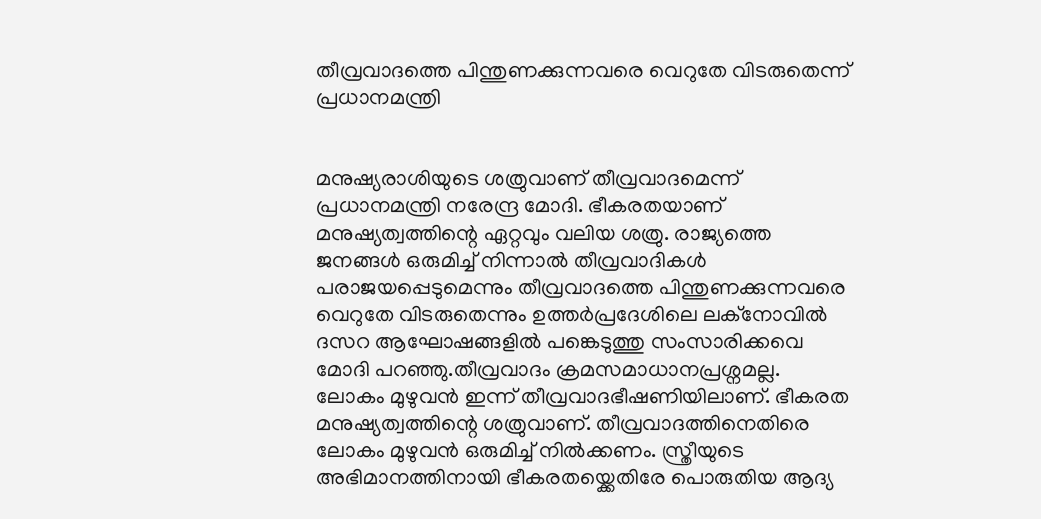തീവ്രവാദത്തെ പിന്തുണക്കുന്നവരെ വെറുതേ വിടരുതെന്ന് പ്രധാനമന്ത്രി


മനുഷ്യരാശിയുടെ ശത്രുവാണ് തീവ്രവാദമെന്ന് പ്രധാനമന്ത്രി നരേന്ദ്ര മോദി. ഭീകരതയാണ് മനുഷ്യത്വത്തിന്റെ ഏറ്റവും വലിയ ശത്രു. രാജ്യത്തെ ജനങ്ങള്‍ ഒരുമിച്ച്‌ നിന്നാല്‍ തീവ്രവാദികള്‍ പരാജയപ്പെടുമെന്നും തീവ്രവാദത്തെ പിന്തുണക്കുന്നവരെ വെറുതേ വിടരുതെന്നും ഉത്തര്‍പ്രദേശിലെ ലക്നോവില്‍ ദസറ ആഘോഷങ്ങളില്‍ പങ്കെടുത്തു സംസാരിക്കവെ മോദി പറഞ്ഞു.തീവ്രവാദം ക്രമസമാധാനപ്രശ്നമല്ല. ലോകം മുഴുവന്‍ ഇന്ന് തീവ്രവാദഭീഷണിയിലാണ്. ഭീകരത മനുഷ്യത്വത്തിന്റെ ശത്രുവാണ്. തീവ്രവാദത്തിനെതിരെ ലോകം മുഴുവന്‍ ഒരുമിച്ച്‌ നില്‍ക്കണം. സ്ത്രീയുടെ അഭിമാനത്തിനായി ഭീകരതയ്ക്കെതിരേ പൊരുതിയ ആദ്യ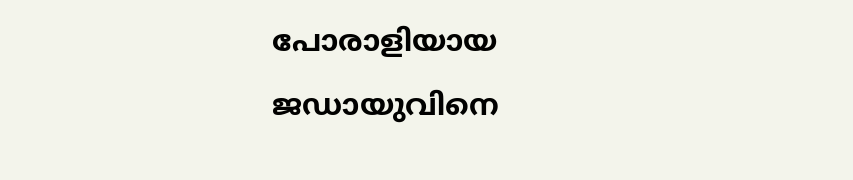പോരാളിയായ ജഡായുവിനെ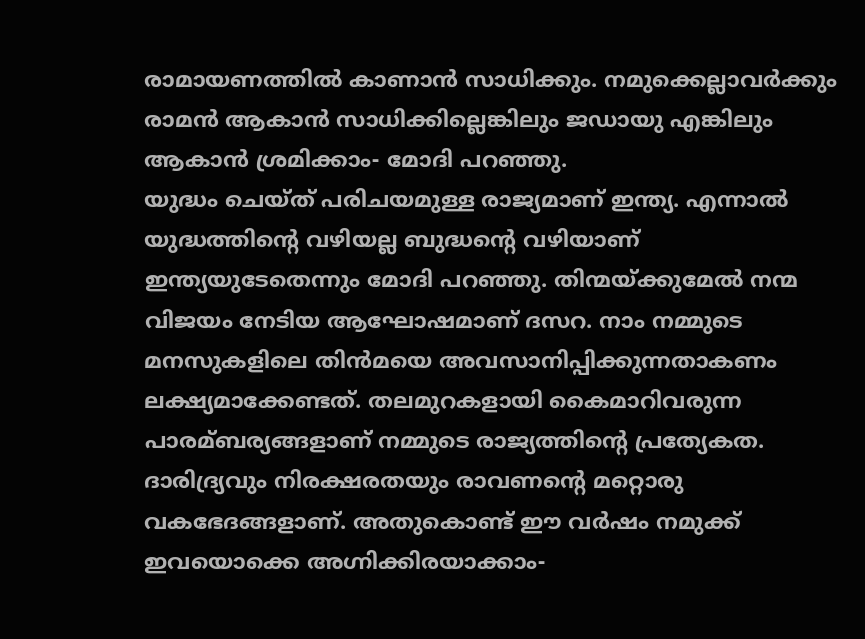രാമായണത്തില്‍ കാണാന്‍ സാധിക്കും. നമുക്കെല്ലാവര്‍ക്കും രാമന്‍ ആകാന്‍ സാധിക്കില്ലെങ്കിലും ജഡായു എങ്കിലും ആകാന്‍ ശ്രമിക്കാം- മോദി പറഞ്ഞു.
യുദ്ധം ചെയ്ത് പരിചയമുള്ള രാജ്യമാണ് ഇന്ത്യ. എന്നാല്‍ യുദ്ധത്തിന്റെ വഴിയല്ല ബുദ്ധന്റെ വഴിയാണ് ഇന്ത്യയുടേതെന്നും മോദി പറഞ്ഞു. തിന്മയ്ക്കുമേല്‍ നന്മ വിജയം നേടിയ ആഘോഷമാണ് ദസറ. നാം നമ്മുടെ മനസുകളിലെ തിന്‍മയെ അവസാനിപ്പിക്കുന്നതാകണം ലക്ഷ്യമാക്കേണ്ടത്. തലമുറകളായി കൈമാറിവരുന്ന പാരമ്ബര്യങ്ങളാണ് നമ്മുടെ രാജ്യത്തിന്റെ പ്രത്യേകത. ദാരിദ്ര്യവും നിരക്ഷരതയും രാവണന്റെ മറ്റൊരു വകഭേദങ്ങളാണ്. അതുകൊണ്ട് ഈ വര്‍ഷം നമുക്ക് ഇവയൊക്കെ അഗ്നിക്കിരയാക്കാം-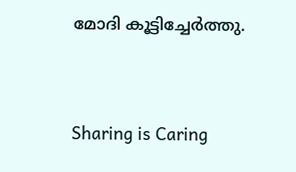മോദി കൂട്ടിച്ചേര്‍ത്തു.




Sharing is Caring